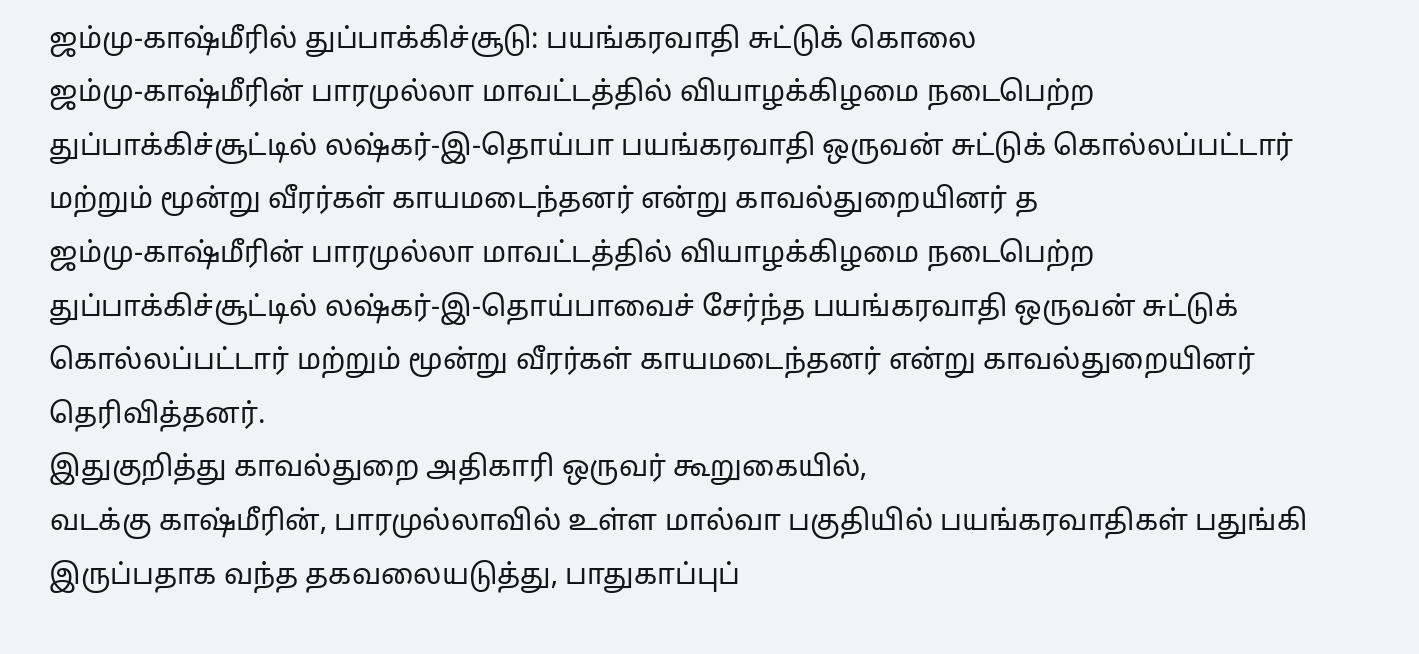ஜம்மு-காஷ்மீரில் துப்பாக்கிச்சூடு: பயங்கரவாதி சுட்டுக் கொலை
ஜம்மு-காஷ்மீரின் பாரமுல்லா மாவட்டத்தில் வியாழக்கிழமை நடைபெற்ற துப்பாக்கிச்சூட்டில் லஷ்கர்-இ-தொய்பா பயங்கரவாதி ஒருவன் சுட்டுக் கொல்லப்பட்டார் மற்றும் மூன்று வீரர்கள் காயமடைந்தனர் என்று காவல்துறையினர் த
ஜம்மு-காஷ்மீரின் பாரமுல்லா மாவட்டத்தில் வியாழக்கிழமை நடைபெற்ற துப்பாக்கிச்சூட்டில் லஷ்கர்-இ-தொய்பாவைச் சேர்ந்த பயங்கரவாதி ஒருவன் சுட்டுக் கொல்லப்பட்டார் மற்றும் மூன்று வீரர்கள் காயமடைந்தனர் என்று காவல்துறையினர் தெரிவித்தனர்.
இதுகுறித்து காவல்துறை அதிகாரி ஒருவர் கூறுகையில்,
வடக்கு காஷ்மீரின், பாரமுல்லாவில் உள்ள மால்வா பகுதியில் பயங்கரவாதிகள் பதுங்கி இருப்பதாக வந்த தகவலையடுத்து, பாதுகாப்புப்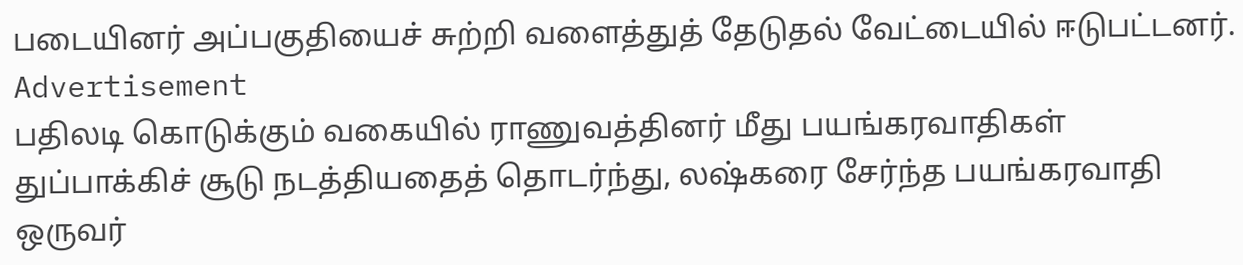படையினர் அப்பகுதியைச் சுற்றி வளைத்துத் தேடுதல் வேட்டையில் ஈடுபட்டனர்.
Advertisement
பதிலடி கொடுக்கும் வகையில் ராணுவத்தினர் மீது பயங்கரவாதிகள் துப்பாக்கிச் சூடு நடத்தியதைத் தொடர்ந்து, லஷ்கரை சேர்ந்த பயங்கரவாதி ஒருவர்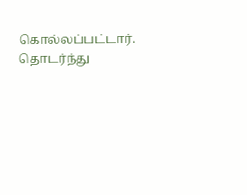கொல்லப்பட்டார்.
தொடர்ந்து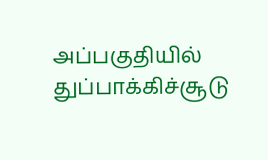அப்பகுதியில் துப்பாக்கிச்சூடு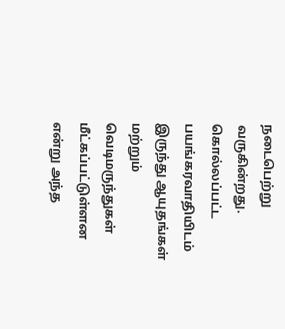நடைபெற்று வருகின்றது. கொல்லப்பட்ட பயங்கரவாதியிடம் இருந்து ஆயுதங்கள் மற்றும் வெடிமருந்துகள் மீட்கப்பட்டுள்ளன என்று அந்த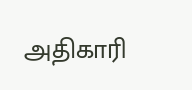அதிகாரி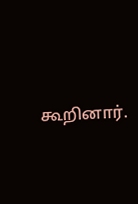கூறினார்.